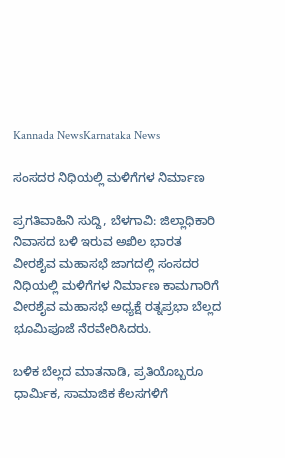Kannada NewsKarnataka News

ಸಂಸದರ ನಿಧಿಯಲ್ಲಿ ಮಳಿಗೆಗಳ ನಿರ್ಮಾಣ

ಪ್ರಗತಿವಾಹಿನಿ ಸುದ್ದಿ, ಬೆಳಗಾವಿ: ಜಿಲ್ಲಾಧಿಕಾರಿ ನಿವಾಸದ ಬಳಿ ಇರುವ ಅಖಿಲ ಭಾರತ ವೀರಶೈವ ಮಹಾಸಭೆ ಜಾಗದಲ್ಲಿ ಸಂಸದರ ನಿಧಿಯಲ್ಲಿ ಮಳಿಗೆಗಳ ನಿರ್ಮಾಣ ಕಾಮಗಾರಿಗೆ ವೀರಶೈವ ಮಹಾಸಭೆ ಅಧ್ಯಕ್ಷೆ ರತ್ನಪ್ರಭಾ ಬೆಲ್ಲದ ಭೂಮಿಪೂಜೆ ನೆರವೇರಿಸಿದರು.

ಬಳಿಕ ಬೆಲ್ಲದ ಮಾತನಾಡಿ, ಪ್ರತಿಯೊಬ್ಬರೂ ಧಾರ್ಮಿಕ, ಸಾಮಾಜಿಕ ಕೆಲಸಗಳಿಗೆ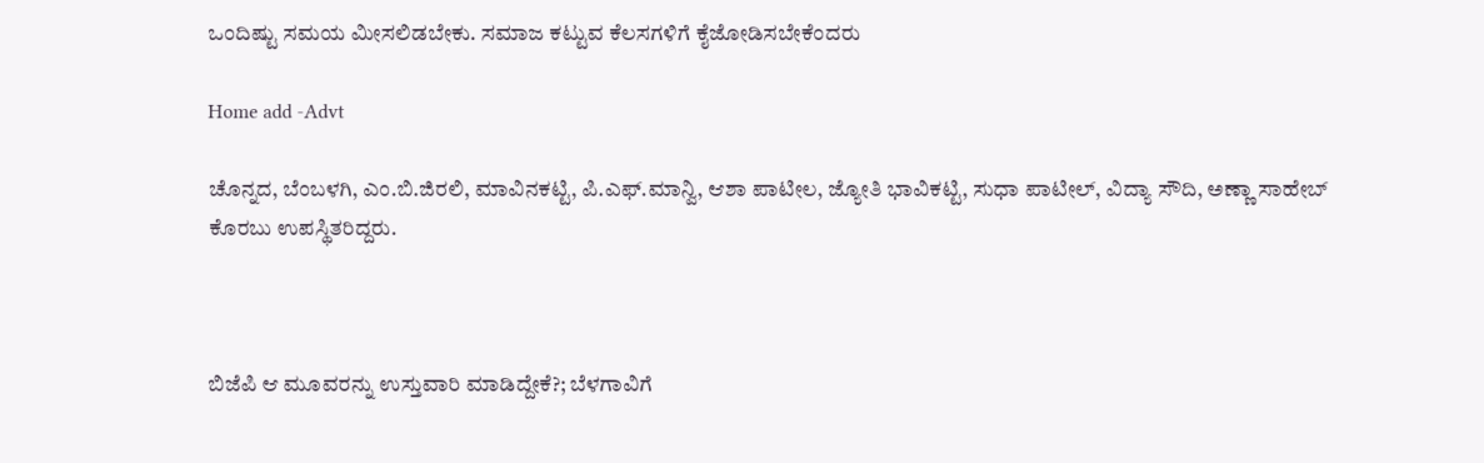ಒಂದಿಷ್ಟು ಸಮಯ ಮೀಸಲಿಡಬೇಕು. ಸಮಾಜ ಕಟ್ಟುವ ಕೆಲಸಗಳಿಗೆ ಕೈಜೋಡಿಸಬೇಕೆಂದರು

Home add -Advt

ಚೊನ್ನದ, ಬೆಂಬಳಗಿ, ಎಂ.ಬಿ.ಜಿರಲಿ, ಮಾವಿನಕಟ್ಟಿ, ಪಿ.ಎಫ್.ಮಾನ್ವಿ, ಆಶಾ ಪಾಟೀಲ, ಜ್ಯೋತಿ ಭಾವಿಕಟ್ಟಿ, ಸುಧಾ ಪಾಟೀಲ್, ವಿದ್ಯಾ ಸೌದಿ, ಅಣ್ಣಾ ಸಾಹೇಬ್ ಕೊರಬು ಉಪಸ್ಥಿತರಿದ್ದರು.



ಬಿಜೆಪಿ ಆ ಮೂವರನ್ನು ಉಸ್ತುವಾರಿ ಮಾಡಿದ್ದೇಕೆ?; ಬೆಳಗಾವಿಗೆ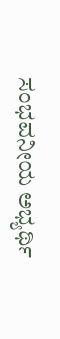ಸಂಭವನೀಯ ಅಭ್ಯರ್ಥಿ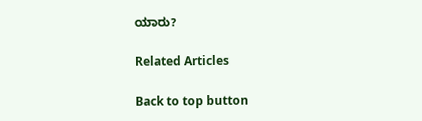ಯಾರು?

Related Articles

Back to top button